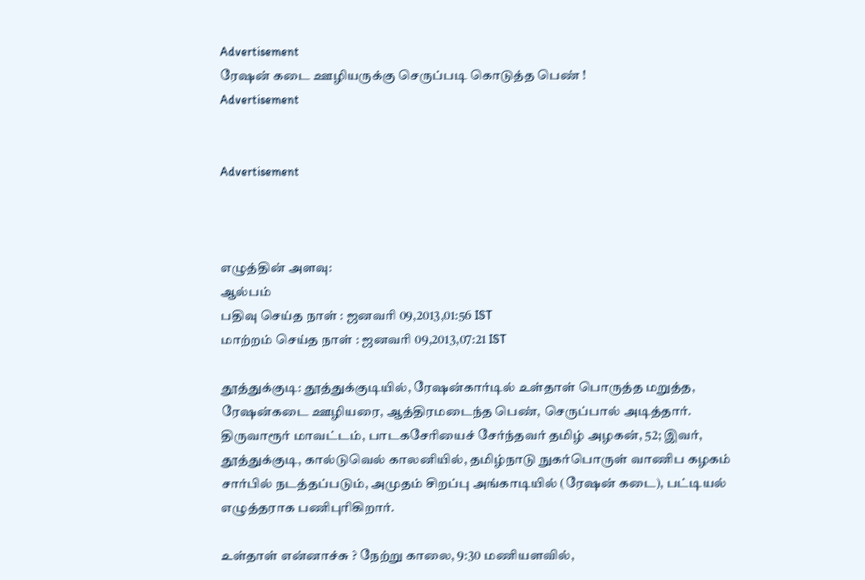Advertisement
ரேஷன் கடை ஊழியருக்கு செருப்படி ‌கொடுத்த பெண் !
Advertisement


Advertisement



எழுத்தின் அளவு:
ஆல்பம்
பதிவு செய்த நாள் : ஜனவரி 09,2013,01:56 IST
மாற்றம் செய்த நாள் : ஜனவரி 09,2013,07:21 IST

தூத்துக்குடி: தூத்துக்குடியில், ரேஷன்கார்டில் உள்தாள் பொருத்த மறுத்த, ரேஷன்கடை ஊழியரை, ஆத்திரமடைந்த பெண், செருப்பால் அடித்தார். திருவாரூர் மாவட்டம், பாடகசேரியைச் சேர்ந்தவர் தமிழ் அழகன், 52; இவர், தூத்துக்குடி, கால்டுவெல் காலனியில், தமிழ்நாடு நுகர்பொருள் வாணிப கழகம் சார்பில் நடத்தப்படும், அமுதம் சிறப்பு அங்காடியில் (ரேஷன் கடை), பட்டியல் எழுத்தராக பணிபுரிகிறார்.

உள்தாள் என்னாச்சு ? நேற்று காலை, 9:30 மணியளவில்,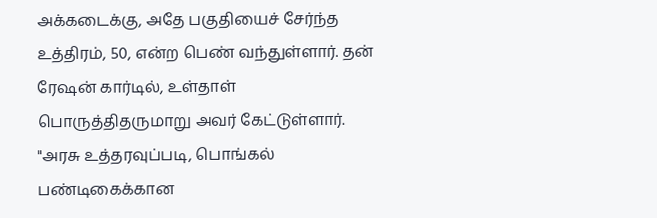அக்கடைக்கு, அதே பகுதியைச் சேர்ந்த உத்திரம், 50, என்ற பெண் வந்துள்ளார். தன் ரேஷன் கார்டில், உள்தாள் பொருத்திதருமாறு அவர் கேட்டுள்ளார். "அரசு உத்தரவுப்படி, பொங்கல் பண்டிகைக்கான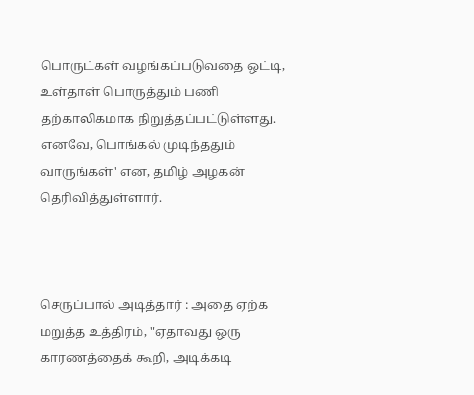பொருட்கள் வழங்கப்படுவதை ஒட்டி, உள்தாள் பொருத்தும் பணி தற்காலிகமாக நிறுத்தப்பட்டுள்ளது. எனவே, பொங்கல் முடிந்ததும் வாருங்கள்' என, தமிழ் அழகன் தெரிவித்துள்ளார்.



செருப்பால் அடித்தார் : அதை ஏற்க மறுத்த உத்திரம், "ஏதாவது ஒரு காரணத்தைக் கூறி, அடிக்கடி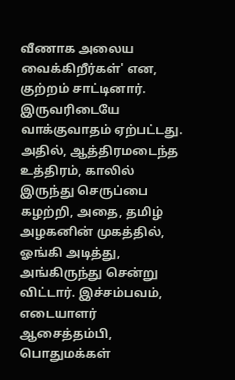வீணாக அலைய வைக்கிறீர்கள்' என, குற்றம் சாட்டினார். இருவரிடையே வாக்குவாதம் ஏற்பட்டது. அதில், ஆத்திரமடைந்த உத்திரம், காலில் இருந்து செருப்பை கழற்றி, அதை, தமிழ் அழகனின் முகத்தில், ஓங்கி அடித்து, அங்கிருந்து சென்று விட்டார். இச்சம்பவம், எடையாளர் ஆசைத்தம்பி, பொதுமக்கள்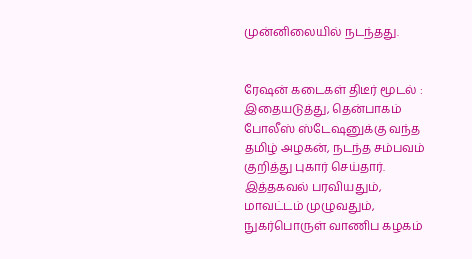முன்னிலையில் நடந்தது.


ரேஷன் கடைகள் திடீர் மூடல் : இதையடுத்து, தென்பாகம் போலீஸ் ஸ்டேஷனுக்கு வந்த தமிழ் அழகன், நடந்த சம்பவம் குறித்து புகார் செய்தார். இத்தகவல் பரவியதும், மாவட்டம் முழுவதும், நுகர்பொருள் வாணிப கழகம்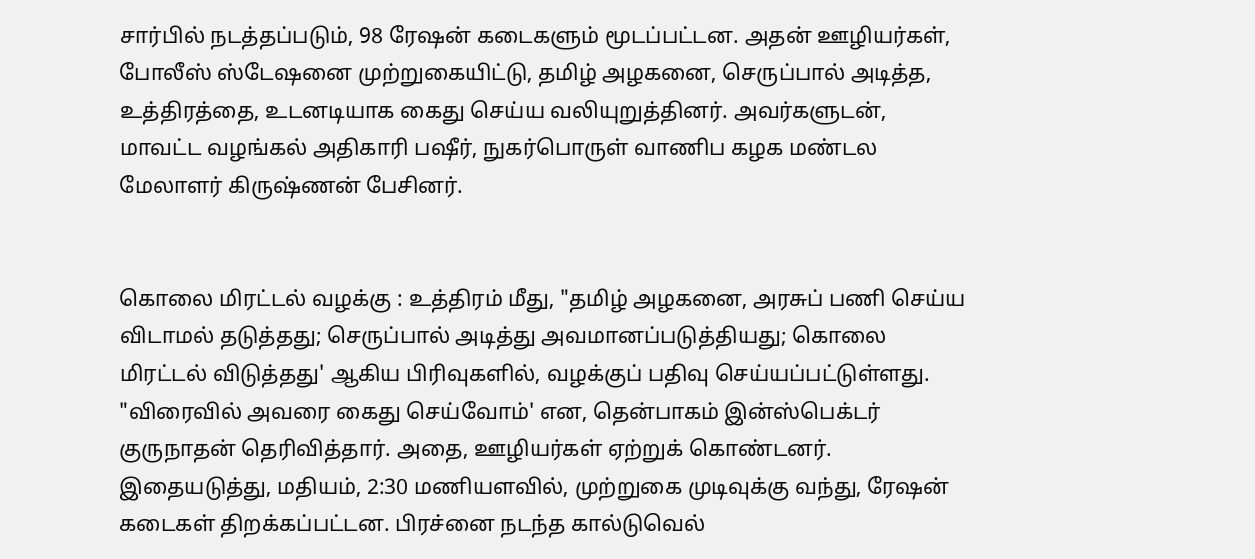சார்பில் நடத்தப்படும், 98 ரேஷன் கடைகளும் மூடப்பட்டன. அதன் ஊழியர்கள், போலீஸ் ஸ்டேஷனை முற்றுகையிட்டு, தமிழ் அழகனை, செருப்பால் அடித்த, உத்திரத்தை, உடனடியாக கைது செய்ய வலியுறுத்தினர். அவர்களுடன், மாவட்ட வழங்கல் அதிகாரி பஷீர், நுகர்பொருள் வாணிப கழக மண்டல மேலாளர் கிருஷ்ணன் பேசினர்.


கொலை மிரட்டல் வழக்கு : உத்திரம் மீது, "தமிழ் அழகனை, அரசுப் பணி செய்ய விடாமல் தடுத்தது; செருப்பால் அடித்து அவமானப்படுத்தியது; கொலை மிரட்டல் விடுத்தது' ஆகிய பிரிவுகளில், வழக்குப் பதிவு செய்யப்பட்டுள்ளது. "விரைவில் அவரை கைது செய்வோம்' என, தென்பாகம் இன்ஸ்பெக்டர் குருநாதன் தெரிவித்தார். அதை, ஊழியர்கள் ஏற்றுக் கொண்டனர். இதையடுத்து, மதியம், 2:30 மணியளவில், முற்றுகை முடிவுக்கு வந்து, ரேஷன் கடைகள் திறக்கப்பட்டன. பிரச்னை நடந்த கால்டுவெல்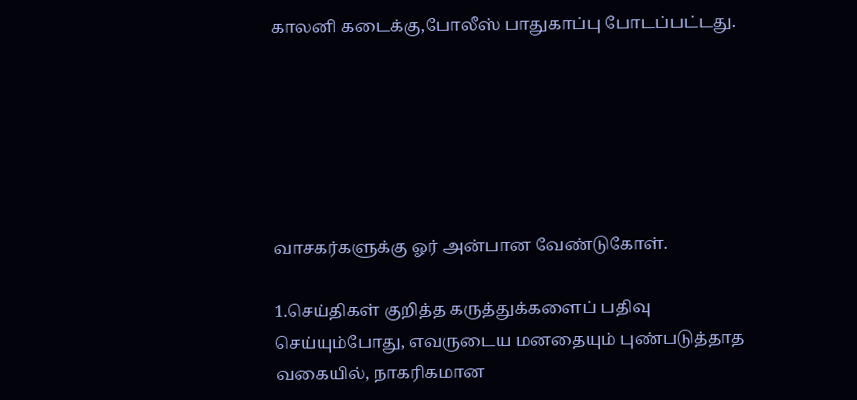காலனி கடைக்கு,போலீஸ் பாதுகாப்பு போடப்பட்டது.






வாசகர்களுக்கு ஓர் அன்பான வேண்டுகோள்.

1.செய்திகள் குறித்த கருத்துக்களைப் பதிவு செய்யும்போது, எவருடைய மனதையும் புண்படுத்தாத வகையில், நாகரிகமான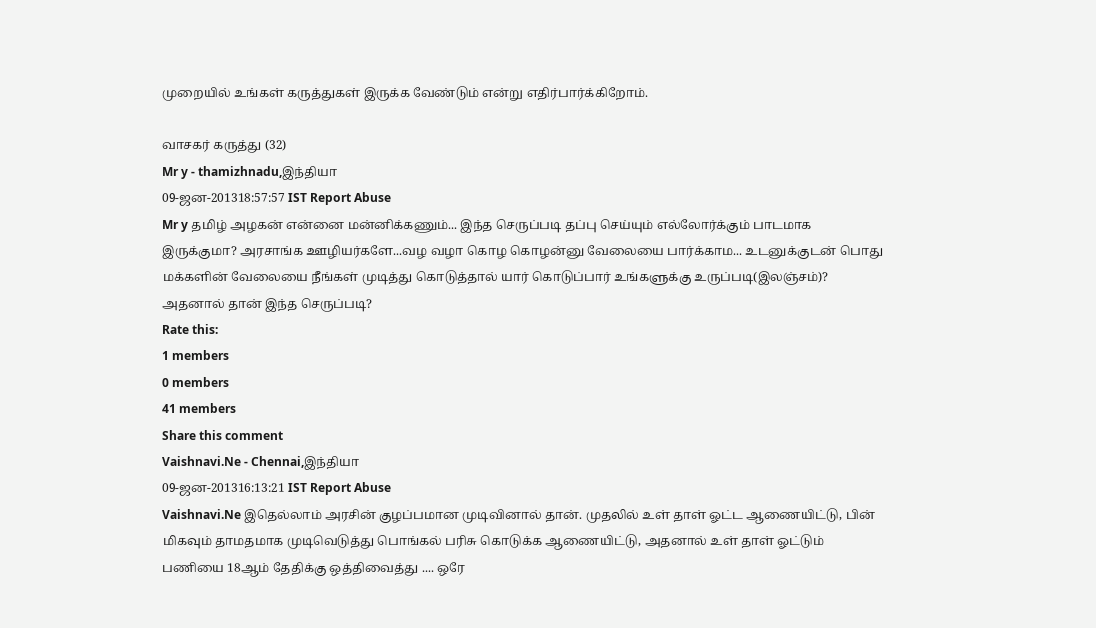முறையில் உங்கள் கருத்துகள் இருக்க வேண்டும் என்று எதிர்பார்க்கிறோம்.

வாசகர் கருத்து (32)
Mr y - thamizhnadu,இந்தியா
09-ஜன-201318:57:57 IST Report Abuse
Mr y தமிழ் அழகன் என்னை மன்னிக்கணும்... இந்த செருப்படி தப்பு செய்யும் எல்லோர்க்கும் பாடமாக இருக்குமா? அரசாங்க ஊழியர்களே...வழ வழா கொழ கொழன்னு வேலையை பார்க்காம... உடனுக்குடன் பொது மக்களின் வேலையை நீங்கள் முடித்து கொடுத்தால் யார் கொடுப்பார் உங்களுக்கு உருப்படி(இலஞ்சம்)? அதனால் தான் இந்த செருப்படி?
Rate this:
1 members
0 members
41 members
Share this comment
Vaishnavi.Ne - Chennai,இந்தியா
09-ஜன-201316:13:21 IST Report Abuse
Vaishnavi.Ne இதெல்லாம் அரசின் குழப்பமான முடிவினால் தான். முதலில் உள் தாள் ஓட்ட ஆணையிட்டு, பின் மிகவும் தாமதமாக முடிவெடுத்து பொங்கல் பரிசு கொடுக்க ஆணையிட்டு, அதனால் உள் தாள் ஓட்டும் பணியை 18ஆம் தேதிக்கு ஒத்திவைத்து .... ஒரே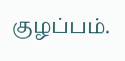குழப்பம்.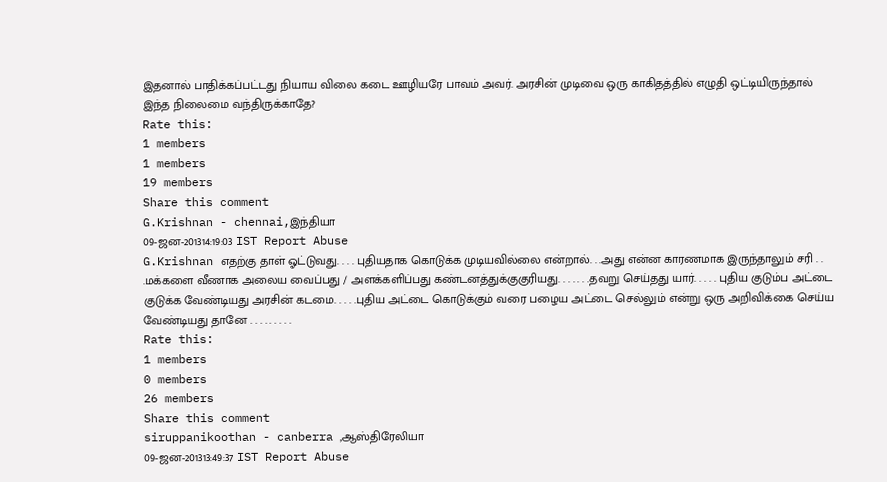இதனால் பாதிக்கப்பட்டது நியாய விலை கடை ஊழியரே பாவம் அவர். அரசின் முடிவை ஒரு காகிதத்தில் எழுதி ஒட்டியிருந்தால் இந்த நிலைமை வந்திருக்காதே?
Rate this:
1 members
1 members
19 members
Share this comment
G.Krishnan - chennai,இந்தியா
09-ஜன-201314:19:03 IST Report Abuse
G.Krishnan எதற்கு தாள் ஓட்டுவது. . . . புதியதாக கொடுக்க முடியவில்லை என்றால். . .அது என்ன காரணமாக இருந்தாலும் சரி . . .மக்களை வீணாக அலைய வைப்பது / அளக்களிப்பது கண்டனத்துக்குகுரியது. . . . . . .தவறு செய்தது யார். . . . . புதிய குடும்ப அட்டை குடுக்க வேண்டியது அரசின் கடமை. . . . .புதிய அட்டை கொடுக்கும் வரை பழைய அட்டை செல்லும் என்று ஒரு அறிவிக்கை செய்ய வேண்டியது தானே . . . . . . . . .
Rate this:
1 members
0 members
26 members
Share this comment
siruppanikoothan - canberra ,ஆஸ்திரேலியா
09-ஜன-201313:49:37 IST Report Abuse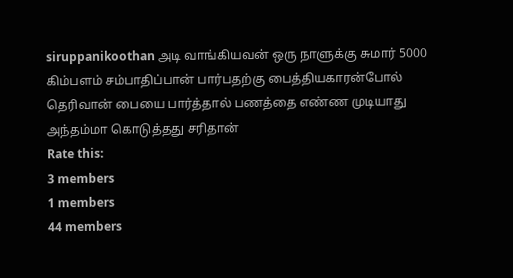siruppanikoothan அடி வாங்கியவன் ஒரு நாளுக்கு சுமார் 5000 கிம்பளம் சம்பாதிப்பான் பார்பதற்கு பைத்தியகாரன்போல் தெரிவான் பையை பார்த்தால் பணத்தை எண்ண முடியாது அந்தம்மா கொடுத்தது சரிதான்
Rate this:
3 members
1 members
44 members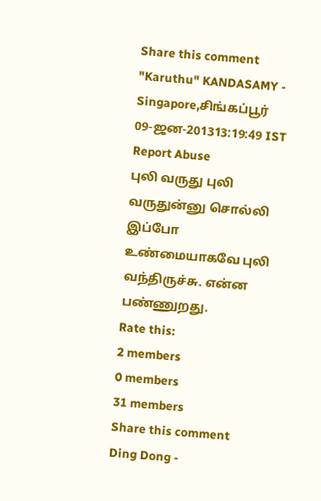Share this comment
"Karuthu" KANDASAMY - Singapore,சிங்கப்பூர்
09-ஜன-201313:19:49 IST Report Abuse
புலி வருது புலி வருதுன்னு சொல்லி இப்போ உண்மையாகவே புலி வந்திருச்சு. என்ன பண்ணுறது.
Rate this:
2 members
0 members
31 members
Share this comment
Ding Dong -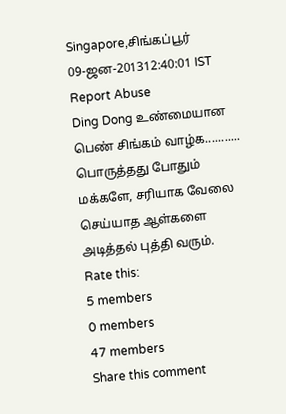Singapore,சிங்கப்பூர்
09-ஜன-201312:40:01 IST Report Abuse
Ding Dong உண்மையான பெண் சிங்கம் வாழ்க........... பொருத்தது போதும் மக்களே, சரியாக வேலை செய்யாத ஆள்களை அடித்தல் புத்தி வரும்.
Rate this:
5 members
0 members
47 members
Share this comment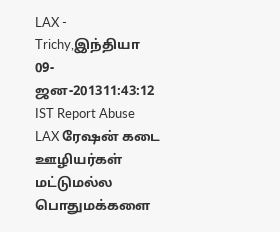LAX - Trichy,இந்தியா
09-ஜன-201311:43:12 IST Report Abuse
LAX ரேஷன் கடை ஊழியர்கள் மட்டுமல்ல பொதுமக்களை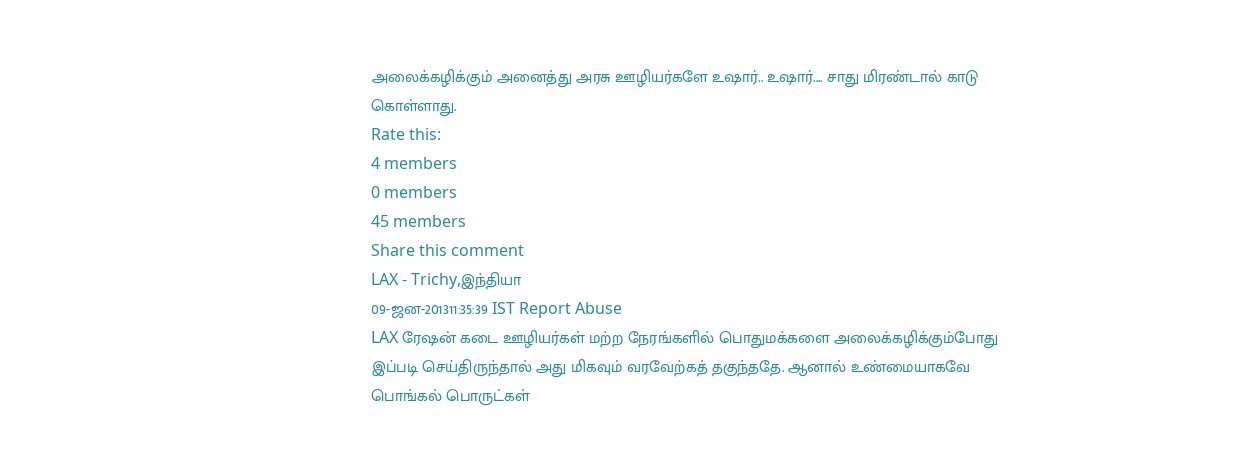அலைக்கழிக்கும் அனைத்து அரசு ஊழியர்களே உஷார்.. உஷார்.... சாது மிரண்டால் காடு கொள்ளாது.
Rate this:
4 members
0 members
45 members
Share this comment
LAX - Trichy,இந்தியா
09-ஜன-201311:35:39 IST Report Abuse
LAX ரேஷன் கடை ஊழியர்கள் மற்ற நேரங்களில் பொதுமக்களை அலைக்கழிக்கும்போது இப்படி செய்திருந்தால் அது மிகவும் வரவேற்கத் தகுந்ததே. ஆனால் உண்மையாகவே பொங்கல் பொருட்கள்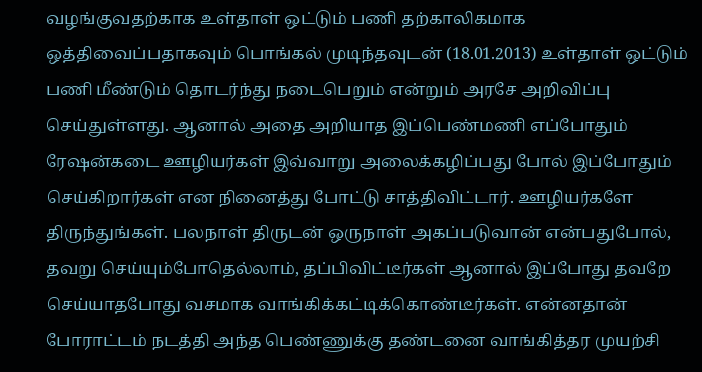வழங்குவதற்காக உள்தாள் ஒட்டும் பணி தற்காலிகமாக ஒத்திவைப்பதாகவும் பொங்கல் முடிந்தவுடன் (18.01.2013) உள்தாள் ஒட்டும் பணி மீண்டும் தொடர்ந்து நடைபெறும் என்றும் அரசே அறிவிப்பு செய்துள்ளது. ஆனால் அதை அறியாத இப்பெண்மணி எப்போதும் ரேஷன்கடை ஊழியர்கள் இவ்வாறு அலைக்கழிப்பது போல் இப்போதும் செய்கிறார்கள் என நினைத்து போட்டு சாத்திவிட்டார். ஊழியர்களே திருந்துங்கள். பலநாள் திருடன் ஒருநாள் அகப்படுவான் என்பதுபோல், தவறு செய்யும்போதெல்லாம், தப்பிவிட்டீர்கள் ஆனால் இப்போது தவறே செய்யாதபோது வசமாக வாங்கிக்கட்டிக்கொண்டீர்கள். என்னதான் போராட்டம் நடத்தி அந்த பெண்ணுக்கு தண்டனை வாங்கித்தர முயற்சி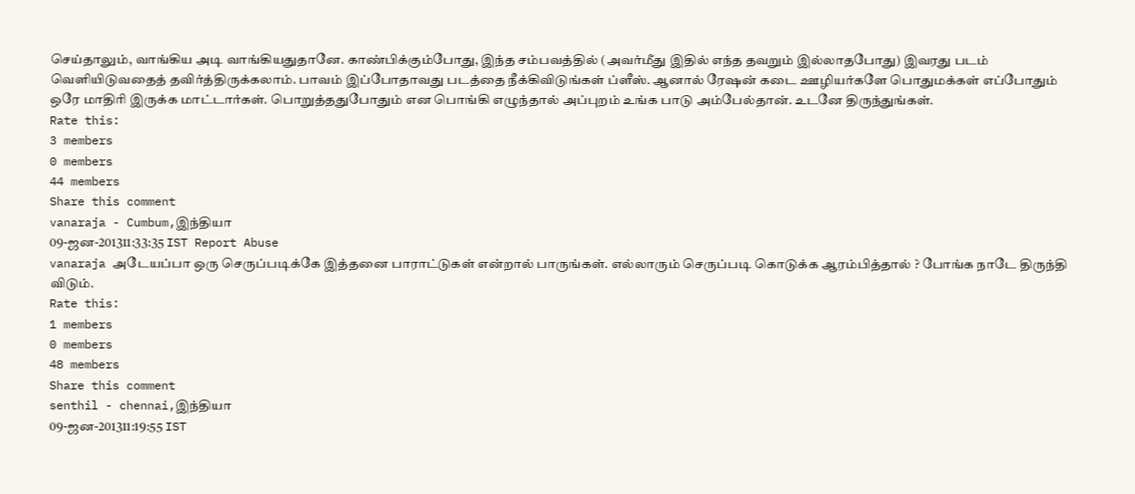செய்தாலும், வாங்கிய அடி வாங்கியதுதானே. காண்பிக்கும்போது, இந்த சம்பவத்தில் (அவர்மீது இதில் எந்த தவறும் இல்லாதபோது) இவரது படம் வெளியிடுவதைத் தவிர்த்திருக்கலாம். பாவம் இப்போதாவது படத்தை நீக்கிவிடுங்கள் ப்ளீஸ். ஆனால் ரேஷன் கடை ஊழியர்களே பொதுமக்கள் எப்போதும் ஒரே மாதிரி இருக்க மாட்டார்கள். பொறுத்ததுபோதும் என பொங்கி எழுந்தால் அப்புறம் உங்க பாடு அம்பேல்தான். உடனே திருந்துங்கள்.
Rate this:
3 members
0 members
44 members
Share this comment
vanaraja - Cumbum,இந்தியா
09-ஜன-201311:33:35 IST Report Abuse
vanaraja அடேயப்பா ஒரு செருப்படிக்கே இத்தனை பாராட்டுகள் என்றால் பாருங்கள். எல்லாரும் செருப்படி கொடுக்க ஆரம்பித்தால் ? போங்க நாடே திருந்தி விடும்.
Rate this:
1 members
0 members
48 members
Share this comment
senthil - chennai,இந்தியா
09-ஜன-201311:19:55 IST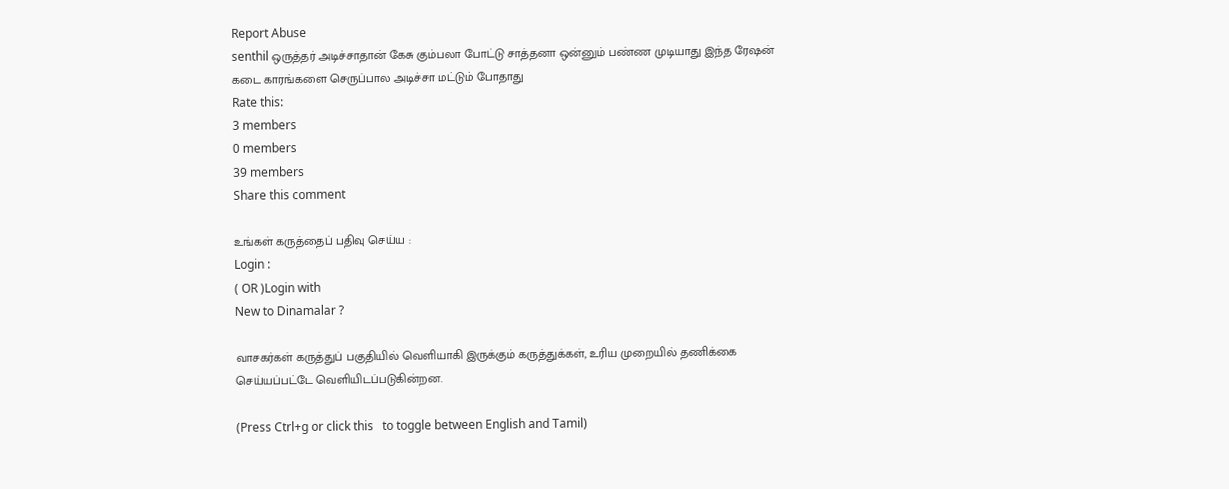Report Abuse
senthil ஒருத்தர் அடிச்சாதான் கேசு கும்பலா போட்டு சாத்தனா ஒன்னும் பண்ண முடியாது இந்த ரேஷன் கடை காரங்களை செருப்பால அடிச்சா மட்டும் போதாது
Rate this:
3 members
0 members
39 members
Share this comment

உங்கள் கருத்தைப் பதிவு செய்ய :
Login :
( OR )Login with
New to Dinamalar ?

வாசகர்கள் கருத்துப் பகுதியில் வெளியாகி இருக்கும் கருத்துக்கள், உரிய முறையில் தணிக்கை செய்யப்பட்டே வெளியி‌டப்படுகின்றன.

(Press Ctrl+g or click this   to toggle between English and Tamil)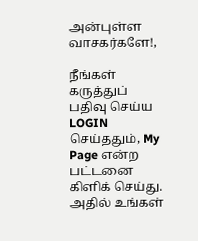அன்புள்ள வாசகர்களே!,

நீங்கள் கருத்துப் பதிவு செய்ய LOGIN செய்ததும், My Page என்ற பட்டனை கிளிக் செய்து. அதில் உங்கள்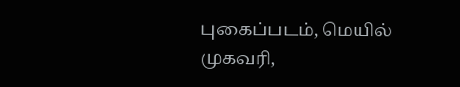புகைப்படம், மெயில் முகவரி,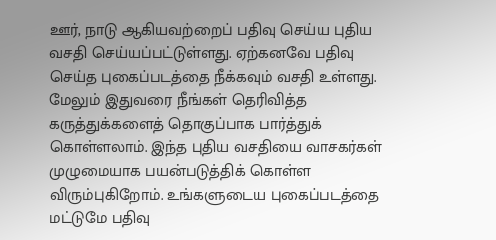ஊர், நாடு ஆகியவற்றைப் பதிவு செய்ய புதிய வசதி செய்யப்பட்டுள்ளது. ஏற்கனவே பதிவு செய்த புகைப்படத்தை நீக்கவும் வசதி உள்ளது. மேலும் இதுவரை நீங்கள் தெரிவித்த கருத்துக்களைத் தொகுப்பாக பார்த்துக் கொள்ளலாம். இந்த புதிய வசதியை வாசகர்கள் முழுமையாக பயன்படுத்திக் கொள்ள விரும்புகிறோம். உங்களுடைய புகைப்படத்தை மட்டுமே பதிவு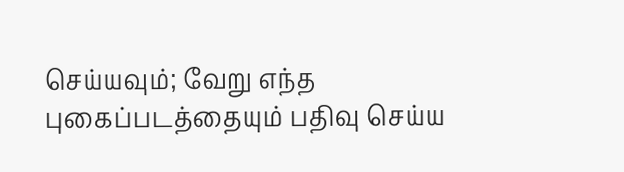செய்யவும்; வேறு எந்த புகைப்படத்தையும் பதிவு செய்ய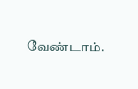வேண்டாம்.